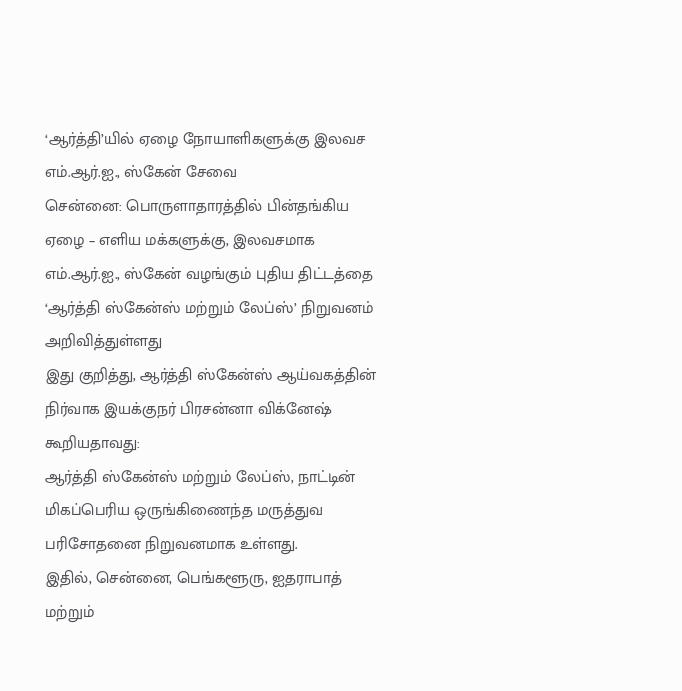‘ஆர்த்தி’யில் ஏழை நோயாளிகளுக்கு இலவச எம்.ஆர்.ஐ., ஸ்கேன் சேவை
சென்னை: பொருளாதாரத்தில் பின்தங்கிய ஏழை – எளிய மக்களுக்கு, இலவசமாக எம்.ஆர்.ஐ., ஸ்கேன் வழங்கும் புதிய திட்டத்தை ‘ஆர்த்தி ஸ்கேன்ஸ் மற்றும் லேப்ஸ்’ நிறுவனம் அறிவித்துள்ளது
இது குறித்து, ஆர்த்தி ஸ்கேன்ஸ் ஆய்வகத்தின் நிர்வாக இயக்குநர் பிரசன்னா விக்னேஷ் கூறியதாவது:
ஆர்த்தி ஸ்கேன்ஸ் மற்றும் லேப்ஸ், நாட்டின் மிகப்பெரிய ஒருங்கிணைந்த மருத்துவ பரிசோதனை நிறுவனமாக உள்ளது.
இதில், சென்னை, பெங்களூரு, ஐதராபாத் மற்றும்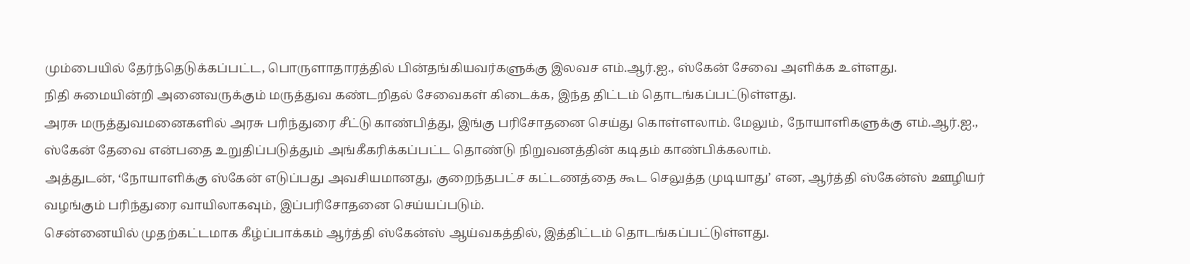மும்பையில் தேர்ந்தெடுக்கப்பட்ட, பொருளாதாரத்தில் பின்தங்கியவர்களுக்கு இலவச எம்.ஆர்.ஐ., ஸ்கேன் சேவை அளிக்க உள்ளது.
நிதி சுமையின்றி அனைவருக்கும் மருத்துவ கண்டறிதல் சேவைகள் கிடைக்க, இந்த திட்டம் தொடங்கப்பட்டுள்ளது.
அரசு மருத்துவமனைகளில் அரசு பரிந்துரை சீட்டு காண்பித்து, இங்கு பரிசோதனை செய்து கொள்ளலாம். மேலும், நோயாளிகளுக்கு எம்.ஆர்.ஐ., ஸ்கேன் தேவை என்பதை உறுதிப்படுத்தும் அங்கீகரிக்கப்பட்ட தொண்டு நிறுவனத்தின் கடிதம் காண்பிக்கலாம்.
அத்துடன், ‘நோயாளிக்கு ஸ்கேன் எடுப்பது அவசியமானது, குறைந்தபட்ச கட்டணத்தை கூட செலுத்த முடியாது’ என, ஆர்த்தி ஸ்கேன்ஸ் ஊழியர் வழங்கும் பரிந்துரை வாயிலாகவும், இப்பரிசோதனை செய்யப்படும்.
சென்னையில் முதற்கட்டமாக கீழ்ப்பாக்கம் ஆர்த்தி ஸ்கேன்ஸ் ஆய்வகத்தில், இத்திட்டம் தொடங்கப்பட்டுள்ளது.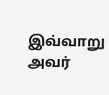இவ்வாறு அவர்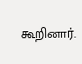கூறினார்.